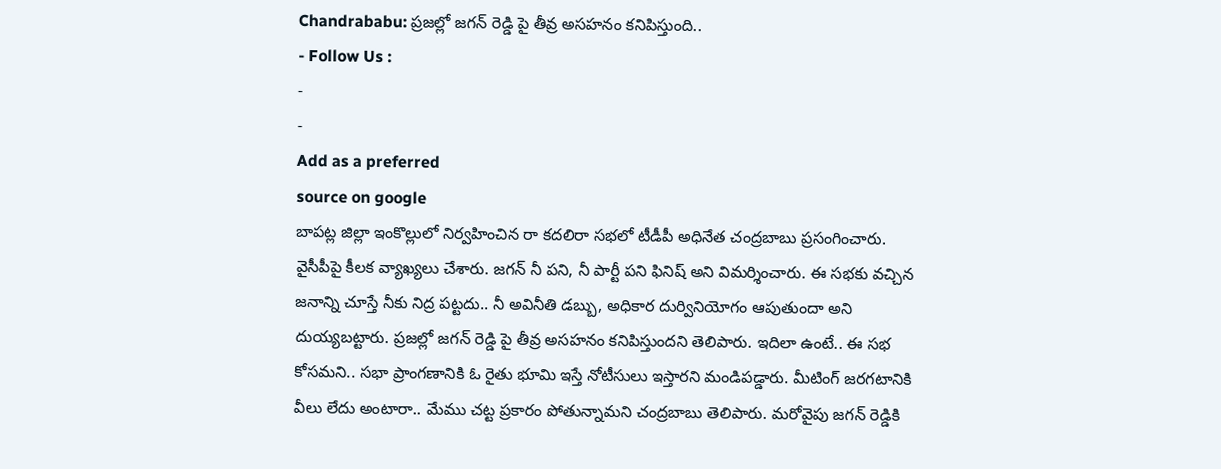Chandrababu: ప్రజల్లో జగన్ రెడ్డి పై తీవ్ర అసహనం కనిపిస్తుంది..
- Follow Us :
-
-
Add as a preferred
source on google
బాపట్ల జిల్లా ఇంకొల్లులో నిర్వహించిన రా కదలిరా సభలో టీడీపీ అధినేత చంద్రబాబు ప్రసంగించారు. వైసీపీపై కీలక వ్యాఖ్యలు చేశారు. జగన్ నీ పని, నీ పార్టీ పని ఫినిష్ అని విమర్శించారు. ఈ సభకు వచ్చిన జనాన్ని చూస్తే నీకు నిద్ర పట్టదు.. నీ అవినీతి డబ్బు, అధికార దుర్వినియోగం ఆపుతుందా అని దుయ్యబట్టారు. ప్రజల్లో జగన్ రెడ్డి పై తీవ్ర అసహనం కనిపిస్తుందని తెలిపారు. ఇదిలా ఉంటే.. ఈ సభ కోసమని.. సభా ప్రాంగణానికి ఓ రైతు భూమి ఇస్తే నోటీసులు ఇస్తారని మండిపడ్డారు. మీటింగ్ జరగటానికి వీలు లేదు అంటారా.. మేము చట్ట ప్రకారం పోతున్నామని చంద్రబాబు తెలిపారు. మరోవైపు జగన్ రెడ్డికి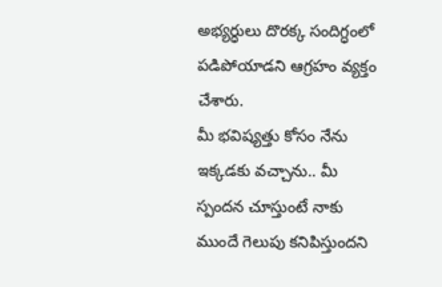అభ్యర్ధులు దొరక్క సందిగ్ధంలో పడిపోయాడని ఆగ్రహం వ్యక్తం చేశారు.
మీ భవిష్యత్తు కోసం నేను ఇక్కడకు వచ్చాను.. మీ స్పందన చూస్తుంటే నాకు ముందే గెలుపు కనిపిస్తుందని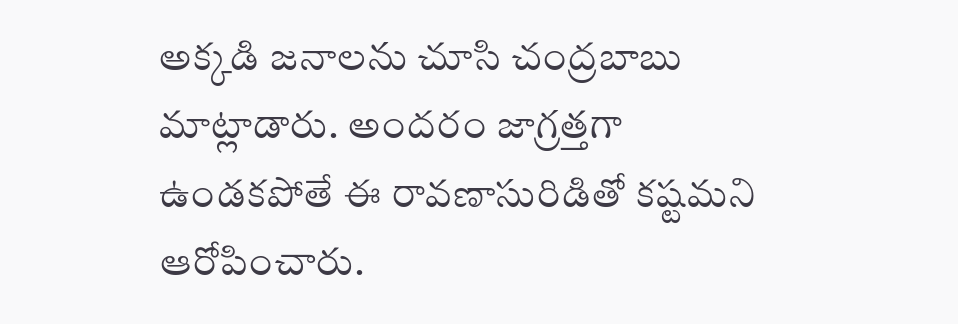అక్కడి జనాలను చూసి చంద్రబాబు మాట్లాడారు. అందరం జాగ్రత్తగా ఉండకపోతే ఈ రావణాసురిడితో కష్టమని ఆరోపించారు.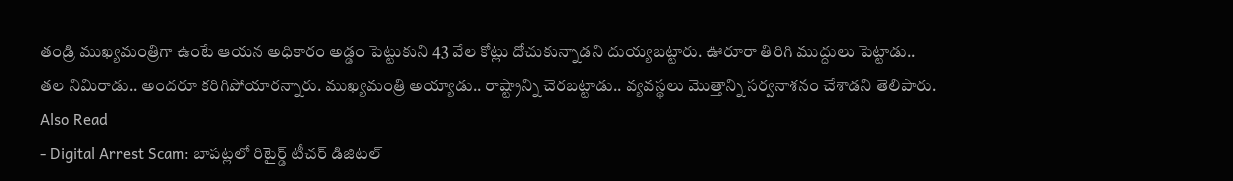తండ్రి ముఖ్యమంత్రిగా ఉంటే ఆయన అధికారం అడ్డం పెట్టుకుని 43 వేల కోట్లు దోచుకున్నాడని దుయ్యబట్టారు. ఊరూరా తిరిగి ముద్దులు పెట్టాడు.. తల నిమిరాడు.. అందరూ కరిగిపోయారన్నారు. ముఖ్యమంత్రి అయ్యాడు.. రాష్ట్రాన్ని చెరబట్టాడు.. వ్యవస్థలు మొత్తాన్ని సర్వనాశనం చేశాడని తెలిపారు.
Also Read
- Digital Arrest Scam: బాపట్లలో రిటైర్డ్ టీచర్ డిజిటల్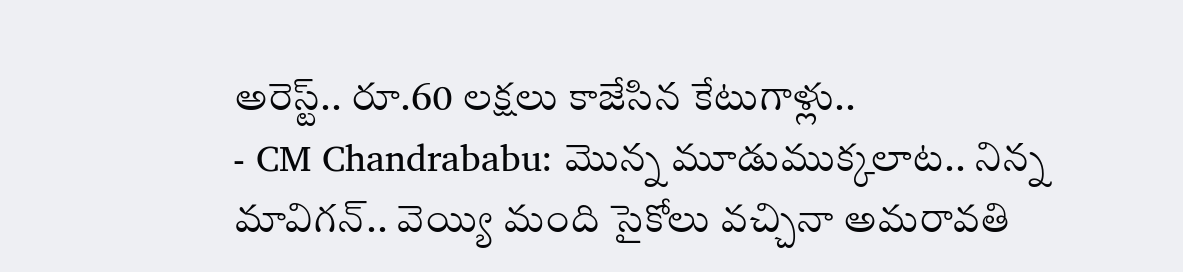అరెస్ట్.. రూ.60 లక్షలు కాజేసిన కేటుగాళ్లు..
- CM Chandrababu: మొన్న మూడుముక్కలాట.. నిన్న మావిగన్.. వెయ్యి మంది సైకోలు వచ్చినా అమరావతి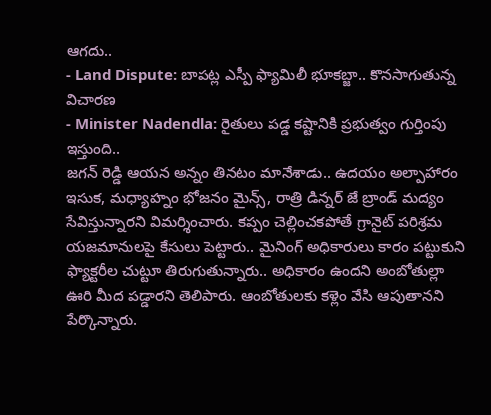ఆగదు..
- Land Dispute: బాపట్ల ఎస్పీ ఫ్యామిలీ భూకబ్జా.. కొనసాగుతున్న విచారణ
- Minister Nadendla: రైతులు పడ్డ కష్టానికి ప్రభుత్వం గుర్తింపు ఇస్తుంది..
జగన్ రెడ్డి ఆయన అన్నం తినటం మానేశాడు.. ఉదయం అల్పాహారం ఇసుక, మధ్యాహ్నం భోజనం మైన్స్, రాత్రి డిన్నర్ జే బ్రాండ్ మద్యం సేవిస్తున్నారని విమర్శించారు. కప్పం చెల్లించకపోతే గ్రానైట్ పరిశ్రమ యజమానులపై కేసులు పెట్టారు.. మైనింగ్ అధికారులు కారం పట్టుకుని ఫ్యాక్టరీల చుట్టూ తిరుగుతున్నారు.. అధికారం ఉందని అంబోతుల్లా ఊరి మీద పడ్డారని తెలిపారు. ఆంబోతులకు కళ్లెం వేసి ఆపుతానని పేర్కొన్నారు.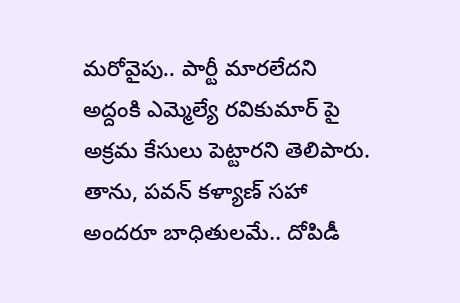మరోవైపు.. పార్టీ మారలేదని అద్దంకి ఎమ్మెల్యే రవికుమార్ పై అక్రమ కేసులు పెట్టారని తెలిపారు. తాను, పవన్ కళ్యాణ్ సహా అందరూ బాధితులమే.. దోపిడీ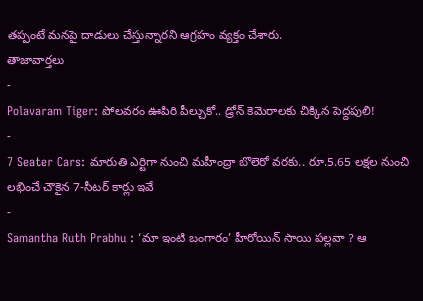తప్పంటే మనపై దాడులు చేస్తున్నారని ఆగ్రహం వ్యక్తం చేశారు.
తాజావార్తలు
-
Polavaram Tiger: పోలవరం ఊపిరి పీల్చుకో.. డ్రోన్ కెమెరాలకు చిక్కిన పెద్దపులి!
-
7 Seater Cars: మారుతి ఎర్టిగా నుంచి మహీంద్రా బొలెరో వరకు.. రూ.5.65 లక్షల నుంచి లభించే చౌకైన 7-సీటర్ కార్లు ఇవే
-
Samantha Ruth Prabhu : ‘మా ఇంటి బంగారం’ హీరోయిన్ సాయి పల్లవా ? ఆ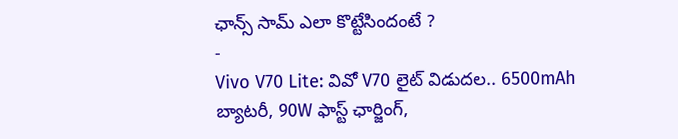ఛాన్స్ సామ్ ఎలా కొట్టేసిందంటే ?
-
Vivo V70 Lite: వివో V70 లైట్ విడుదల.. 6500mAh బ్యాటరీ, 90W ఫాస్ట్ ఛార్జింగ్,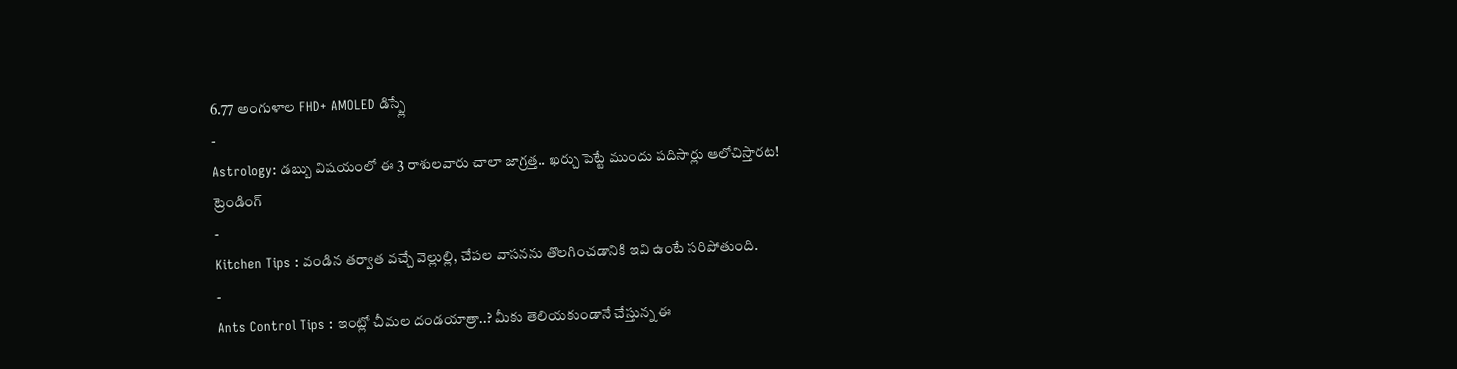6.77 అంగుళాల FHD+ AMOLED డిస్ప్లే
-
Astrology: డబ్బు విషయంలో ఈ 3 రాశులవారు చాలా జాగ్రత్త.. ఖర్చు పెట్టే ముందు పదిసార్లు ఆలోచిస్తారట!
ట్రెండింగ్
-
Kitchen Tips : వండిన తర్వాత వచ్చే వెల్లుల్లి, చేపల వాసనను తొలగించడానికి ఇవి ఉంటే సరిపోతుంది.
-
Ants Control Tips : ఇంట్లో చీమల దండయాత్రా..? మీకు తెలియకుండానే చేస్తున్న ఈ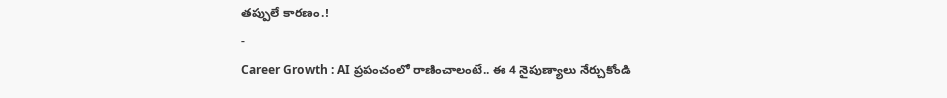తప్పులే కారణం.!
-
Career Growth : AI ప్రపంచంలో రాణించాలంటే.. ఈ 4 నైపుణ్యాలు నేర్చుకోండి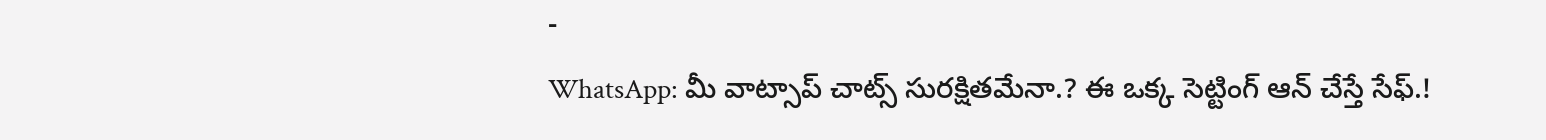-
WhatsApp: మీ వాట్సాప్ చాట్స్ సురక్షితమేనా.? ఈ ఒక్క సెట్టింగ్ ఆన్ చేస్తే సేఫ్.!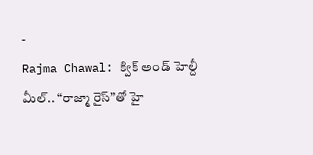-
Rajma Chawal: క్విక్ అండ్ హెల్దీ మీల్.. “రాజ్మా రైస్”తో హై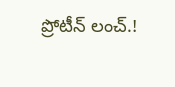ప్రోటీన్ లంచ్.!